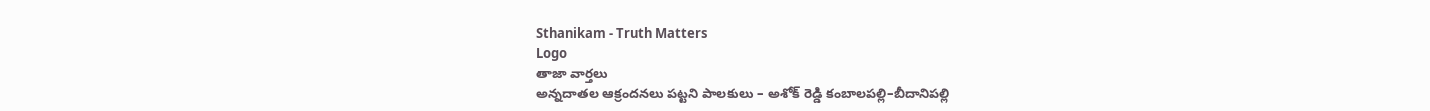Sthanikam - Truth Matters
Logo
తాజా వార్తలు
అన్నదాతల ఆక్రందనలు పట్టని పాలకులు – అశోక్ రెడ్డి కంబాలపల్లి–బీదానిపల్లి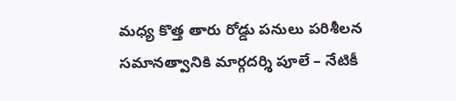మధ్య కొత్త తారు రోడ్డు పనులు పరిశీలన సమానత్వానికి మార్గదర్శి పూలే – నేటికీ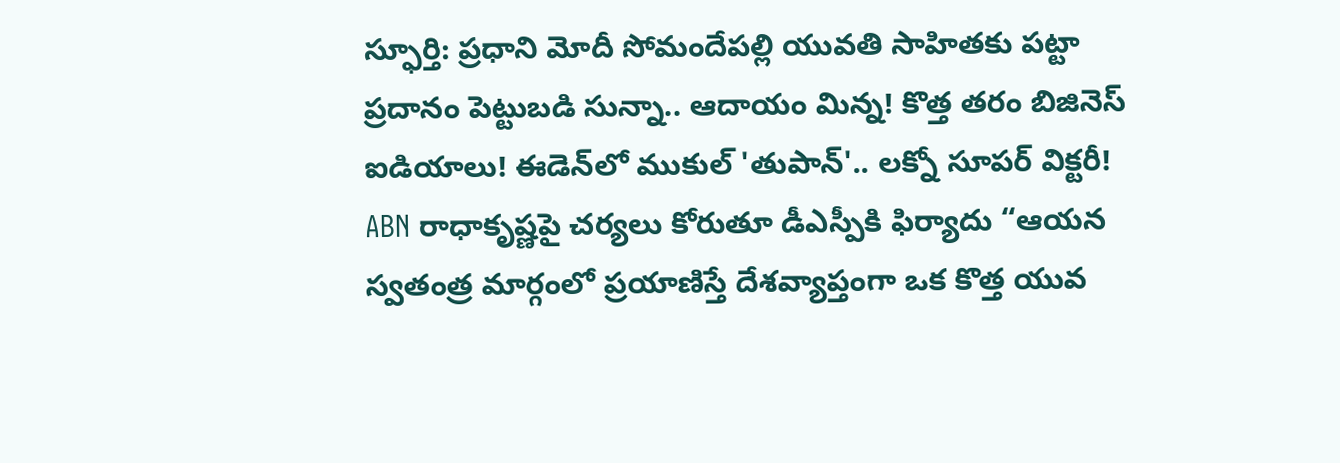స్ఫూర్తి: ప్రధాని మోదీ సోమందేపల్లి యువతి సాహితకు పట్టా ప్రదానం పెట్టుబడి సున్నా.. ఆదాయం మిన్న! కొత్త తరం బిజినెస్ ఐడియాలు! ఈడెన్‌లో ముకుల్ 'తుపాన్'.. లక్నో సూపర్ విక్టరీ! ABN రాధాకృష్ణపై చర్యలు కోరుతూ డీఎస్పీకి ఫిర్యాదు “ఆయన స్వతంత్ర మార్గంలో ప్రయాణిస్తే దేశవ్యాప్తంగా ఒక కొత్త యువ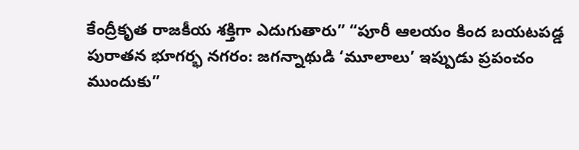కేంద్రీకృత రాజకీయ శక్తిగా ఎదుగుతారు” “పూరీ ఆలయం కింద బయటపడ్డ పురాతన భూగర్భ నగరం: జగన్నాథుడి ‘మూలాలు’ ఇప్పుడు ప్రపంచం ముందుకు”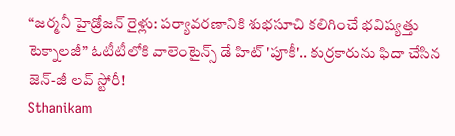“జర్మనీ హైడ్రోజన్ రైళ్లు: పర్యావరణానికి శుభసూచి కలిగించే భవిష్యత్తు టెక్నాలజీ” ఓటీటీలోకి వాలెంటైన్స్ డే హిట్ 'పూకీ'.. కుర్రకారును ఫిదా చేసిన జెన్-జీ లవ్ స్టోరీ!
Sthanikam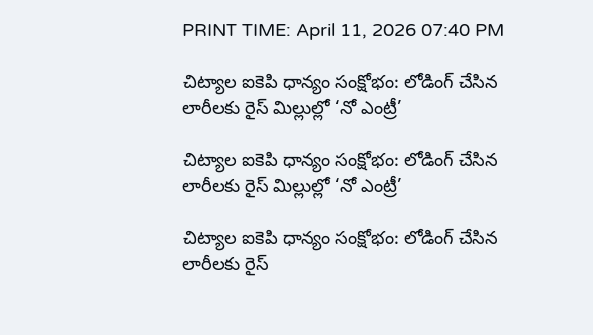PRINT TIME: April 11, 2026 07:40 PM

చిట్యాల ఐకెపి ధాన్యం సంక్షోభం: లోడింగ్ చేసిన లారీలకు రైస్ మిల్లుల్లో ‘నో ఎంట్రీ’

చిట్యాల ఐకెపి ధాన్యం సంక్షోభం: లోడింగ్ చేసిన లారీలకు రైస్ మిల్లుల్లో ‘నో ఎంట్రీ’

చిట్యాల ఐకెపి ధాన్యం సంక్షోభం: లోడింగ్ చేసిన లారీలకు రైస్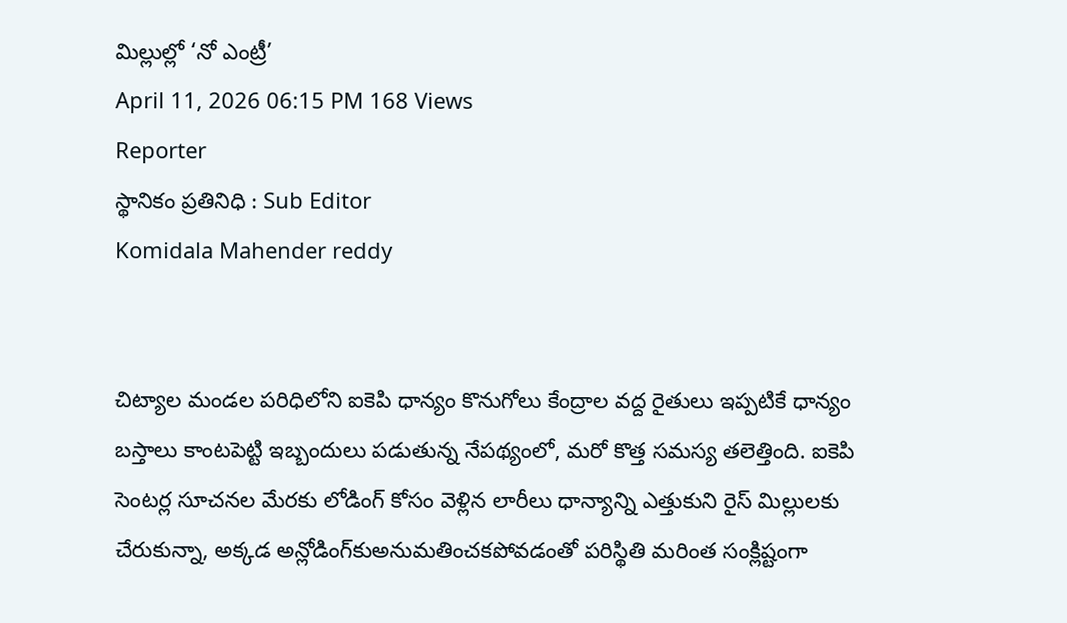మిల్లుల్లో ‘నో ఎంట్రీ’
April 11, 2026 06:15 PM 168 Views
Reporter
స్థానికం ప్రతినిధి : Sub Editor
Komidala Mahender reddy


చిట్యాల మండల పరిధిలోని ఐకెపి ధాన్యం కొనుగోలు కేంద్రాల వద్ద రైతులు ఇప్పటికే ధాన్యం బస్తాలు కాంటపెట్టి ఇబ్బందులు పడుతున్న నేపథ్యంలో, మరో కొత్త సమస్య తలెత్తింది. ఐకెపి సెంటర్ల సూచనల మేరకు లోడింగ్ కోసం వెళ్లిన లారీలు ధాన్యాన్ని ఎత్తుకుని రైస్ మిల్లులకు చేరుకున్నా, అక్కడ అన్లోడింగ్‌కుఅనుమతించకపోవడంతో పరిస్థితి మరింత సంక్లిష్టంగా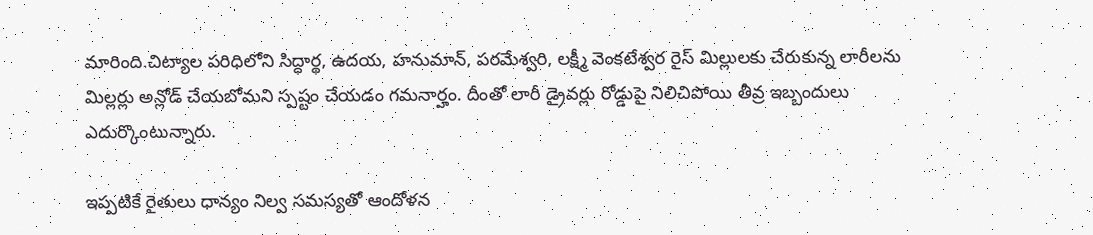మారింది.చిట్యాల పరిధిలోని సిద్ధార్థ, ఉదయ, హనుమాన్, పరమేశ్వరి, లక్ష్మీ వెంకటేశ్వర రైస్ మిల్లులకు చేరుకున్న లారీలను మిల్లర్లు అన్లోడ్ చేయబోమని స్పష్టం చేయడం గమనార్హం. దీంతో లారీ డ్రైవర్లు రోడ్డుపై నిలిచిపోయి తీవ్ర ఇబ్బందులు ఎదుర్కొంటున్నారు.

ఇప్పటికే రైతులు ధాన్యం నిల్వ సమస్యతో ఆందోళన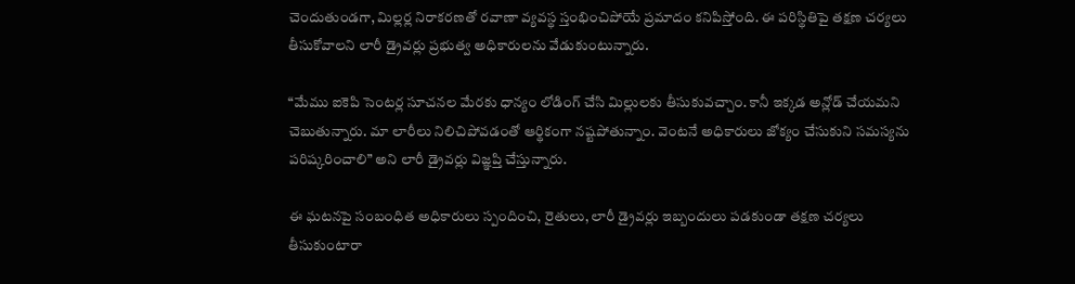చెందుతుండగా, మిల్లర్ల నిరాకరణతో రవాణా వ్యవస్థ స్తంభించిపోయే ప్రమాదం కనిపిస్తోంది. ఈ పరిస్థితిపై తక్షణ చర్యలు తీసుకోవాలని లారీ డ్రైవర్లు ప్రభుత్వ అధికారులను వేడుకుంటున్నారు.

“మేము ఐకెపి సెంటర్ల సూచనల మేరకు ధాన్యం లోడింగ్ చేసి మిల్లులకు తీసుకువచ్చాం. కానీ ఇక్కడ అన్లోడ్ చేయమని చెబుతున్నారు. మా లారీలు నిలిచిపోవడంతో ఆర్థికంగా నష్టపోతున్నాం. వెంటనే అధికారులు జోక్యం చేసుకుని సమస్యను పరిష్కరించాలి” అని లారీ డ్రైవర్లు విజ్ఞప్తి చేస్తున్నారు.

ఈ ఘటనపై సంబంధిత అధికారులు స్పందించి, రైతులు, లారీ డ్రైవర్లు ఇబ్బందులు పడకుండా తక్షణ చర్యలు తీసుకుంటారా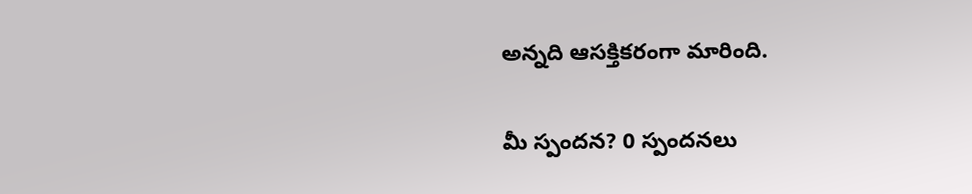అన్నది ఆసక్తికరంగా మారింది.

మీ స్పందన? 0 స్పందనలు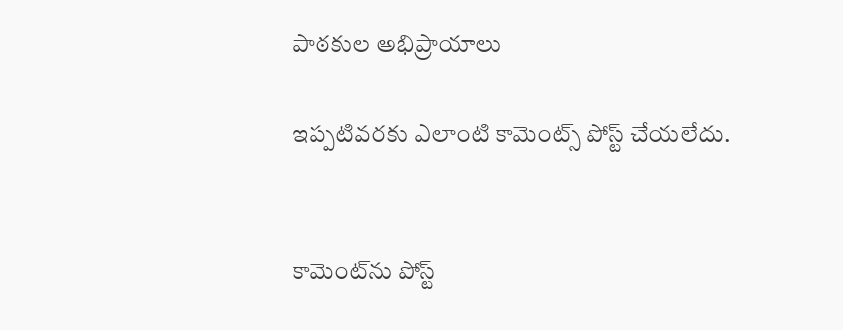పాఠకుల అభిప్రాయాలు

ఇప్పటివరకు ఎలాంటి కామెంట్స్ పోస్ట్ చేయలేదు.


కామెంట్‌ను పోస్ట్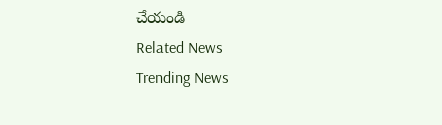చేయండి
Related News
Trending News